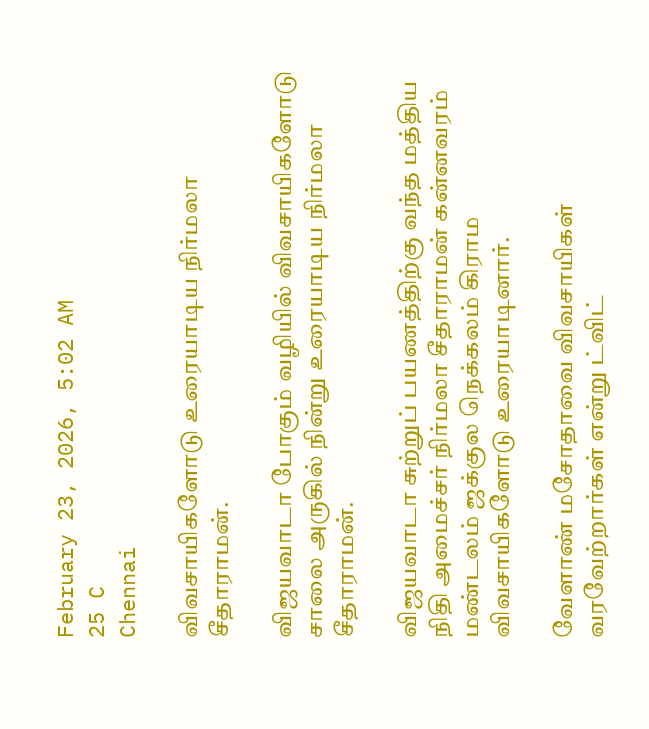February 23, 2026, 5:02 AM
25 C
Chennai

விவசாயிகளோடு உரையாடிய நிர்மலா சீதாராமன்.

விஜயவாடா போகும் வழியில் விவசாயிகளோடு சாலை அருகில் நின்று உரையாடிய நிர்மலா சீதாராமன்.

விஜயவாடா சுற்றுப் பயணத்திற்கு வந்த மத்திய நிதி அமைச்சர் நிர்மலா சீதாராமன் கன்னவரம் மண்டலம் ஜக்குல நெக்கலம் கிராம விவசாயிகளோடு உரையாடினார்.

வேளாண் மசோதாவை விவசாயிகள் வரவேற்றார்கள் என்று ட்விட்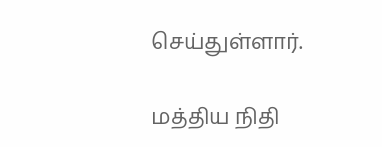செய்துள்ளார்.

மத்திய நிதி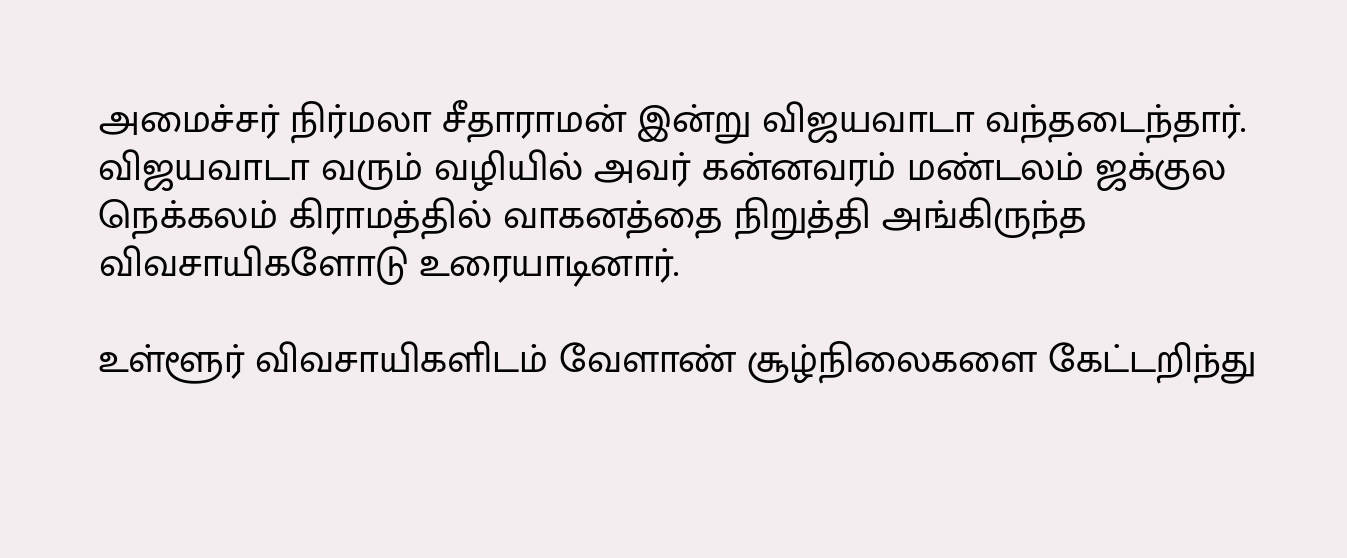அமைச்சர் நிர்மலா சீதாராமன் இன்று விஜயவாடா வந்தடைந்தார். விஜயவாடா வரும் வழியில் அவர் கன்னவரம் மண்டலம் ஜக்குல நெக்கலம் கிராமத்தில் வாகனத்தை நிறுத்தி அங்கிருந்த விவசாயிகளோடு உரையாடினார்.

உள்ளூர் விவசாயிகளிடம் வேளாண் சூழ்நிலைகளை கேட்டறிந்து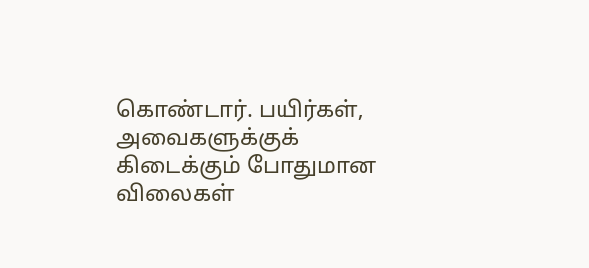கொண்டார். பயிர்கள், அவைகளுக்குக் கிடைக்கும் போதுமான விலைகள்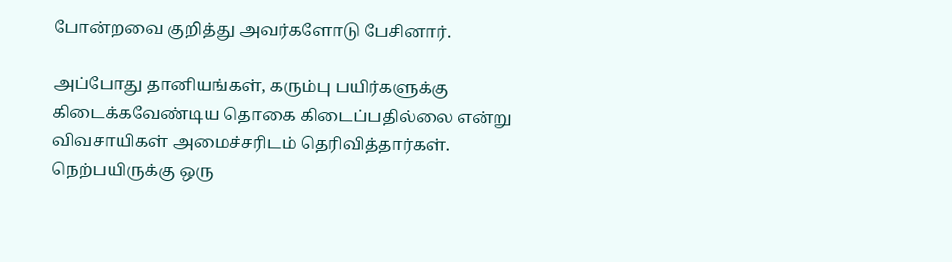போன்றவை குறித்து அவர்களோடு பேசினார்.

அப்போது தானியங்கள், கரும்பு பயிர்களுக்கு கிடைக்கவேண்டிய தொகை கிடைப்பதில்லை என்று விவசாயிகள் அமைச்சரிடம் தெரிவித்தார்கள். நெற்பயிருக்கு ஒரு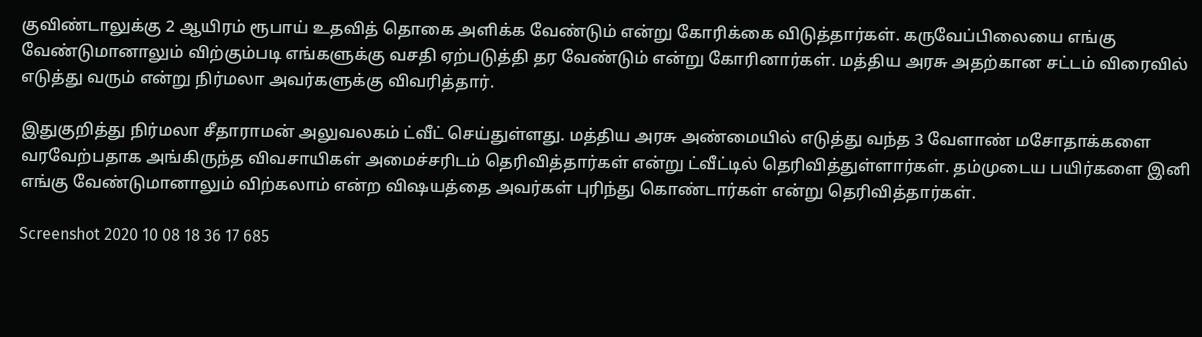குவிண்டாலுக்கு 2 ஆயிரம் ரூபாய் உதவித் தொகை அளிக்க வேண்டும் என்று கோரிக்கை விடுத்தார்கள். கருவேப்பிலையை எங்கு வேண்டுமானாலும் விற்கும்படி எங்களுக்கு வசதி ஏற்படுத்தி தர வேண்டும் என்று கோரினார்கள். மத்திய அரசு அதற்கான சட்டம் விரைவில் எடுத்து வரும் என்று நிர்மலா அவர்களுக்கு விவரித்தார்.

இதுகுறித்து நிர்மலா சீதாராமன் அலுவலகம் ட்வீட் செய்துள்ளது. மத்திய அரசு அண்மையில் எடுத்து வந்த 3 வேளாண் மசோதாக்களை வரவேற்பதாக அங்கிருந்த விவசாயிகள் அமைச்சரிடம் தெரிவித்தார்கள் என்று ட்வீட்டில் தெரிவித்துள்ளார்கள். தம்முடைய பயிர்களை இனி எங்கு வேண்டுமானாலும் விற்கலாம் என்ற விஷயத்தை அவர்கள் புரிந்து கொண்டார்கள் என்று தெரிவித்தார்கள்.

Screenshot 2020 10 08 18 36 17 685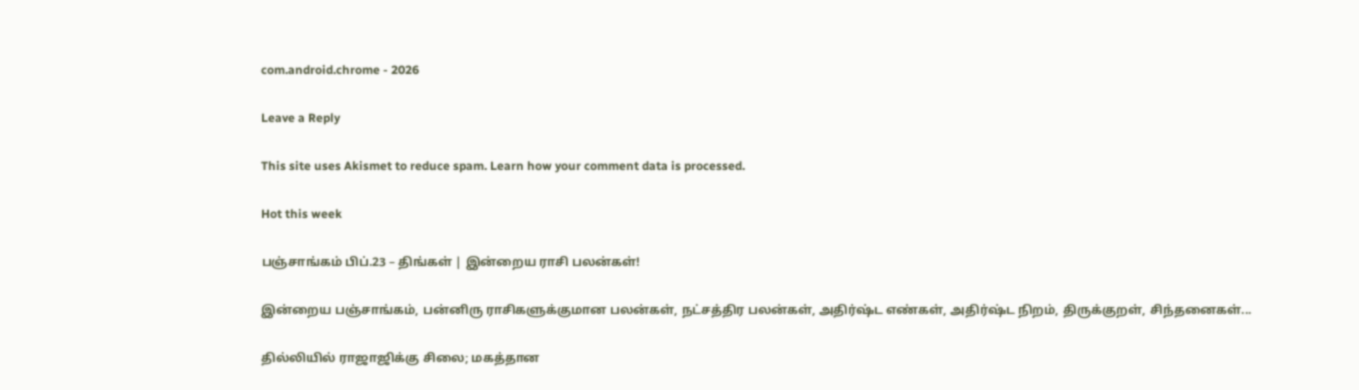com.android.chrome - 2026

Leave a Reply

This site uses Akismet to reduce spam. Learn how your comment data is processed.

Hot this week

பஞ்சாங்கம் பிப்.23 – திங்கள் | இன்றைய ராசி பலன்கள்!

இன்றைய பஞ்சாங்கம், பன்னிரு ராசிகளுக்குமான பலன்கள், நட்சத்திர பலன்கள், அதிர்ஷ்ட எண்கள், அதிர்ஷ்ட நிறம், திருக்குறள், சிந்தனைகள்...

தில்லியில் ராஜாஜிக்கு சிலை; மகத்தான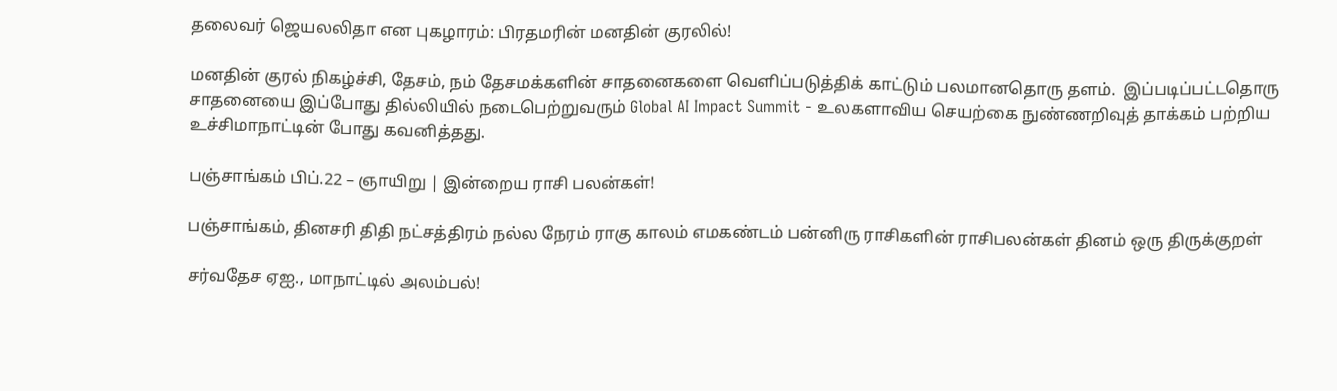தலைவர் ஜெயலலிதா என புகழாரம்: பிரதமரின் மனதின் குரலில்!

மனதின் குரல் நிகழ்ச்சி, தேசம், நம் தேசமக்களின் சாதனைகளை வெளிப்படுத்திக் காட்டும் பலமானதொரு தளம்.  இப்படிப்பட்டதொரு சாதனையை இப்போது தில்லியில் நடைபெற்றுவரும் Global AI Impact Summit - உலகளாவிய செயற்கை நுண்ணறிவுத் தாக்கம் பற்றிய உச்சிமாநாட்டின் போது கவனித்தது.

பஞ்சாங்கம் பிப்.22 – ஞாயிறு | இன்றைய ராசி பலன்கள்!

பஞ்சாங்கம், தினசரி திதி நட்சத்திரம் நல்ல நேரம் ராகு காலம் எமகண்டம் பன்னிரு ராசிகளின் ராசிபலன்கள் தினம் ஒரு திருக்குறள்

சர்வதேச ஏஐ., மாநாட்டில் அலம்பல்!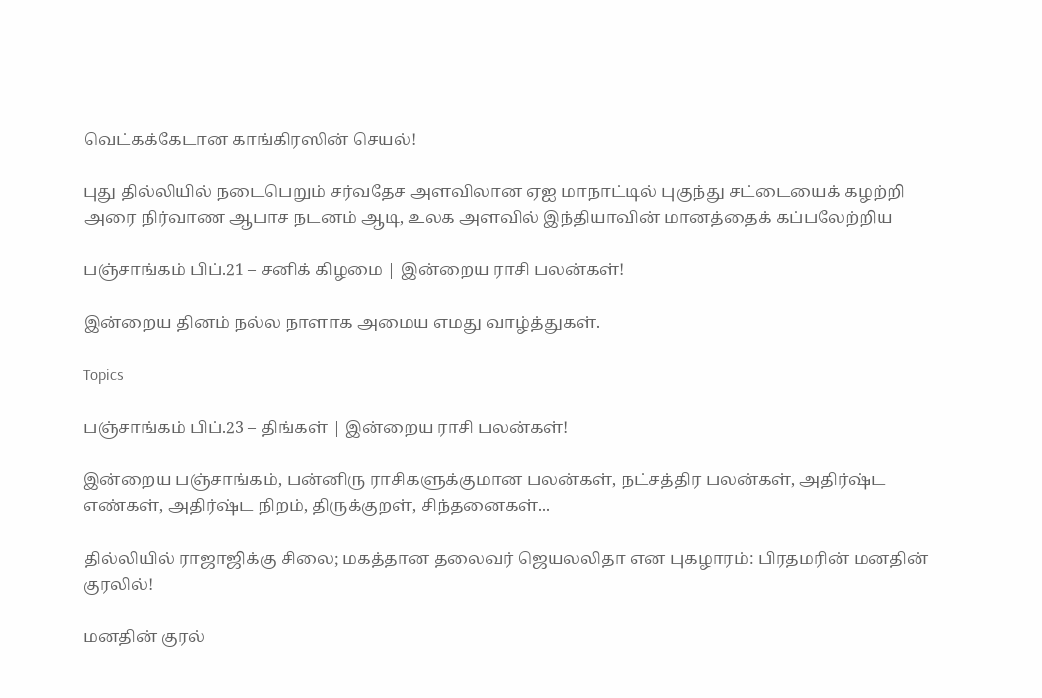வெட்கக்கேடான காங்கிரஸின் செயல்!

புது தில்லியில் நடைபெறும் சர்வதேச அளவிலான ஏஐ மாநாட்டில் புகுந்து சட்டையைக் கழற்றி அரை நிர்வாண ஆபாச நடனம் ஆடி, உலக அளவில் இந்தியாவின் மானத்தைக் கப்பலேற்றிய

பஞ்சாங்கம் பிப்.21 – சனிக் கிழமை | இன்றைய ராசி பலன்கள்!

இன்றைய தினம் நல்ல நாளாக அமைய எமது வாழ்த்துகள்.

Topics

பஞ்சாங்கம் பிப்.23 – திங்கள் | இன்றைய ராசி பலன்கள்!

இன்றைய பஞ்சாங்கம், பன்னிரு ராசிகளுக்குமான பலன்கள், நட்சத்திர பலன்கள், அதிர்ஷ்ட எண்கள், அதிர்ஷ்ட நிறம், திருக்குறள், சிந்தனைகள்...

தில்லியில் ராஜாஜிக்கு சிலை; மகத்தான தலைவர் ஜெயலலிதா என புகழாரம்: பிரதமரின் மனதின் குரலில்!

மனதின் குரல்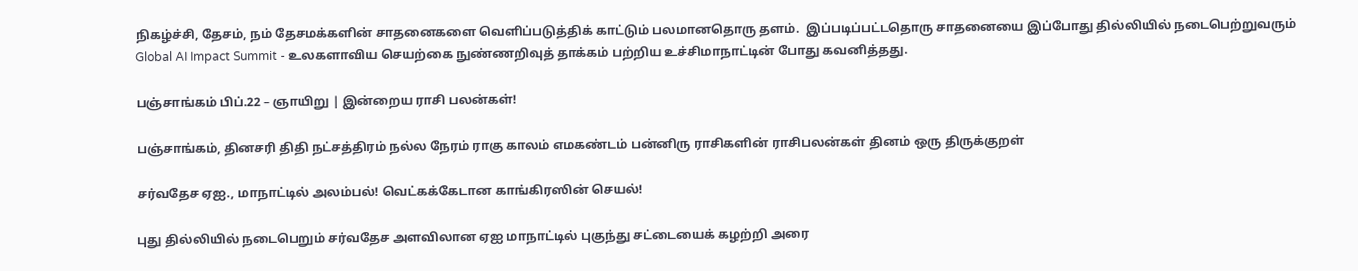நிகழ்ச்சி, தேசம், நம் தேசமக்களின் சாதனைகளை வெளிப்படுத்திக் காட்டும் பலமானதொரு தளம்.  இப்படிப்பட்டதொரு சாதனையை இப்போது தில்லியில் நடைபெற்றுவரும் Global AI Impact Summit - உலகளாவிய செயற்கை நுண்ணறிவுத் தாக்கம் பற்றிய உச்சிமாநாட்டின் போது கவனித்தது.

பஞ்சாங்கம் பிப்.22 – ஞாயிறு | இன்றைய ராசி பலன்கள்!

பஞ்சாங்கம், தினசரி திதி நட்சத்திரம் நல்ல நேரம் ராகு காலம் எமகண்டம் பன்னிரு ராசிகளின் ராசிபலன்கள் தினம் ஒரு திருக்குறள்

சர்வதேச ஏஐ., மாநாட்டில் அலம்பல்! வெட்கக்கேடான காங்கிரஸின் செயல்!

புது தில்லியில் நடைபெறும் சர்வதேச அளவிலான ஏஐ மாநாட்டில் புகுந்து சட்டையைக் கழற்றி அரை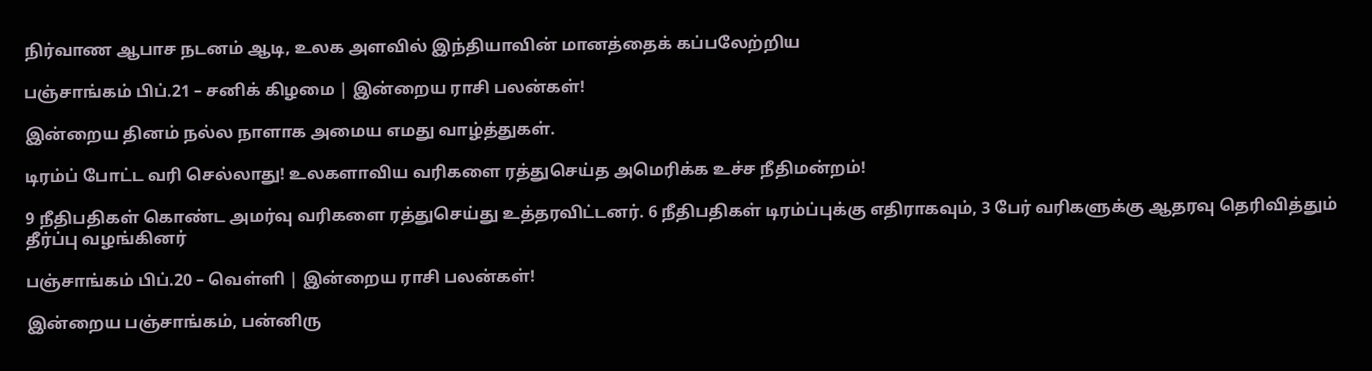நிர்வாண ஆபாச நடனம் ஆடி, உலக அளவில் இந்தியாவின் மானத்தைக் கப்பலேற்றிய

பஞ்சாங்கம் பிப்.21 – சனிக் கிழமை | இன்றைய ராசி பலன்கள்!

இன்றைய தினம் நல்ல நாளாக அமைய எமது வாழ்த்துகள்.

டிரம்ப் போட்ட வரி செல்லாது! உலகளாவிய வரிகளை ரத்துசெய்த அமெரிக்க உச்ச நீதிமன்றம்!

9 நீதிபதிகள் கொண்ட அமர்வு வரிகளை ரத்துசெய்து உத்தரவிட்டனர். 6 நீதிபதிகள் டிரம்ப்புக்கு எதிராகவும், 3 பேர் வரிகளுக்கு ஆதரவு தெரிவித்தும் தீர்ப்பு வழங்கினர்

பஞ்சாங்கம் பிப்.20 – வெள்ளி | இன்றைய ராசி பலன்கள்!

இன்றைய பஞ்சாங்கம், பன்னிரு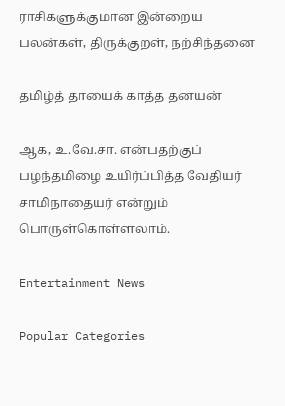ராசிகளுக்குமான இன்றைய பலன்கள், திருக்குறள், நற்சிந்தனை

தமிழ்த் தாயைக் காத்த தனயன்

ஆக, உ.வே.சா. என்பதற்குப் பழந்தமிழை உயிர்ப்பித்த வேதியர் சாமிநாதையர் என்றும் பொருள்கொள்ளலாம்.

Entertainment News

Popular Categories